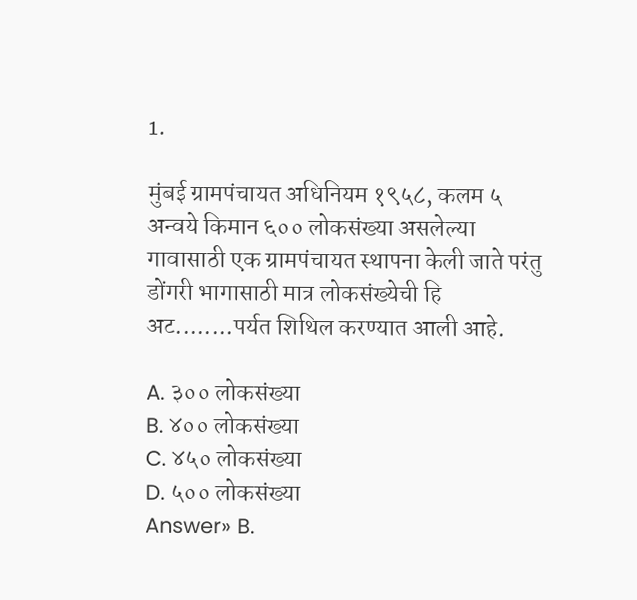1.

मुंबई ग्रामपंचायत अधिनियम १९५८, कलम ५ अन्वये किमान ६०० लोकसंख्या असलेल्या गावासाठी एक ग्रामपंचायत स्थापना केली जाते परंतु डोंगरी भागासाठी मात्र लोकसंख्येची हि अट........पर्यत शिथिल करण्यात आली आहे.

A. ३०० लोकसंख्या
B. ४०० लोकसंख्या
C. ४५० लोकसंख्या
D. ५०० लोकसंख्या
Answer» B.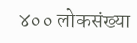४०० लोकसंख्या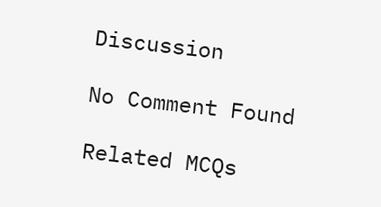Discussion

No Comment Found

Related MCQs